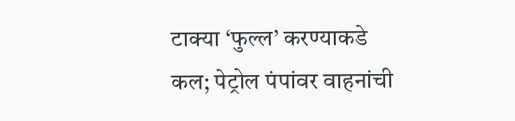टाक्या ‘फुल्ल’ करण्याकडे कल; पेट्रोल पंपांवर वाहनांची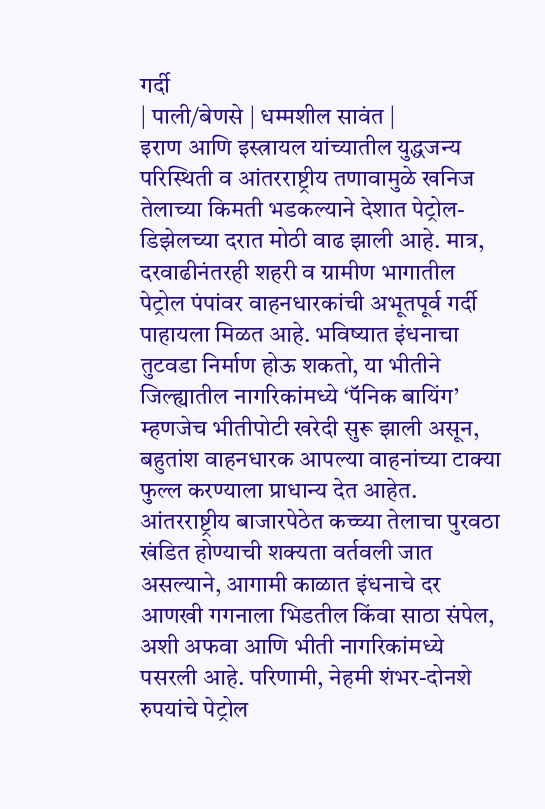गर्दी
| पाली/बेणसे | धम्मशील सावंत |
इराण आणि इस्त्रायल यांच्यातील युद्धजन्य परिस्थिती व आंतरराष्ट्रीय तणावामुळे खनिज तेलाच्या किमती भडकल्याने देशात पेट्रोल-डिझेलच्या दरात मोठी वाढ झाली आहे. मात्र, दरवाढीनंतरही शहरी व ग्रामीण भागातील पेट्रोल पंपांवर वाहनधारकांची अभूतपूर्व गर्दी पाहायला मिळत आहे. भविष्यात इंधनाचा तुटवडा निर्माण होऊ शकतो, या भीतीने जिल्ह्यातील नागरिकांमध्ये ‘पॅनिक बायिंग’ म्हणजेच भीतीपोटी खरेदी सुरू झाली असून, बहुतांश वाहनधारक आपल्या वाहनांच्या टाक्या फुल्ल करण्याला प्राधान्य देत आहेत.
आंतरराष्ट्रीय बाजारपेठेत कच्च्या तेलाचा पुरवठा खंडित होण्याची शक्यता वर्तवली जात असल्याने, आगामी काळात इंधनाचे दर आणखी गगनाला भिडतील किंवा साठा संपेल, अशी अफवा आणि भीती नागरिकांमध्ये पसरली आहे. परिणामी, नेहमी शंभर-दोनशे रुपयांचे पेट्रोल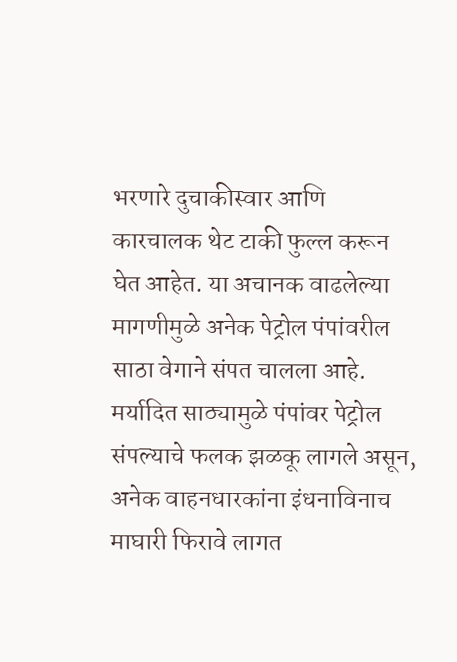भरणारे दुचाकीस्वार आणि कारचालक थेट टाकी फुल्ल करून घेत आहेत. या अचानक वाढलेल्या मागणीमुळे अनेक पेट्रोल पंपांवरील साठा वेगाने संपत चालला आहे. मर्यादित साठ्यामुळे पंपांवर पेट्रोल संपल्याचे फलक झळकू लागले असून, अनेक वाहनधारकांना इंधनाविनाच माघारी फिरावे लागत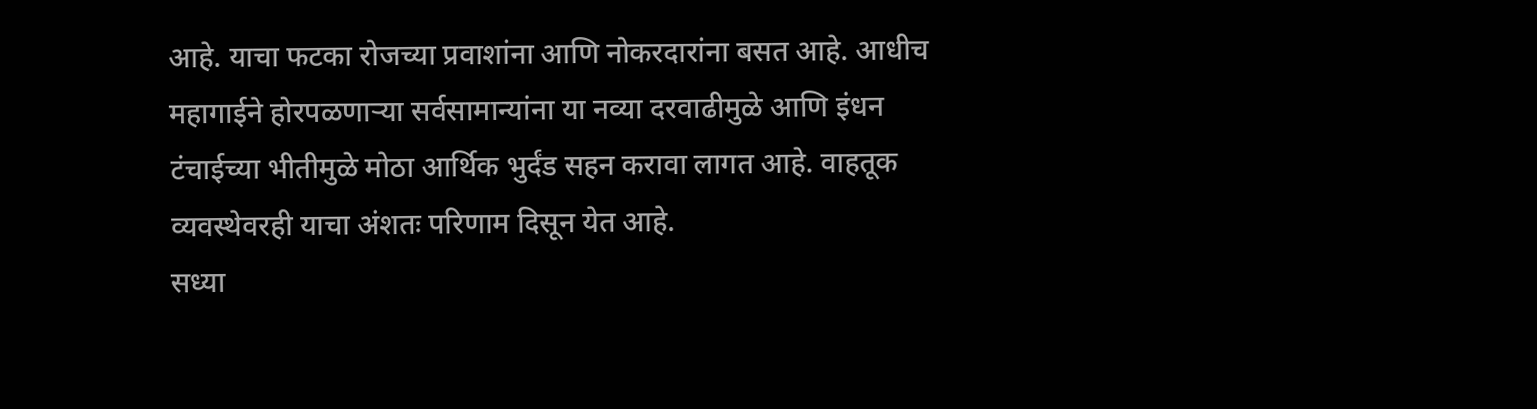आहे. याचा फटका रोजच्या प्रवाशांना आणि नोकरदारांना बसत आहे. आधीच महागाईने होरपळणाऱ्या सर्वसामान्यांना या नव्या दरवाढीमुळे आणि इंधन टंचाईच्या भीतीमुळे मोठा आर्थिक भुर्दंड सहन करावा लागत आहे. वाहतूक व्यवस्थेवरही याचा अंशतः परिणाम दिसून येत आहे.
सध्या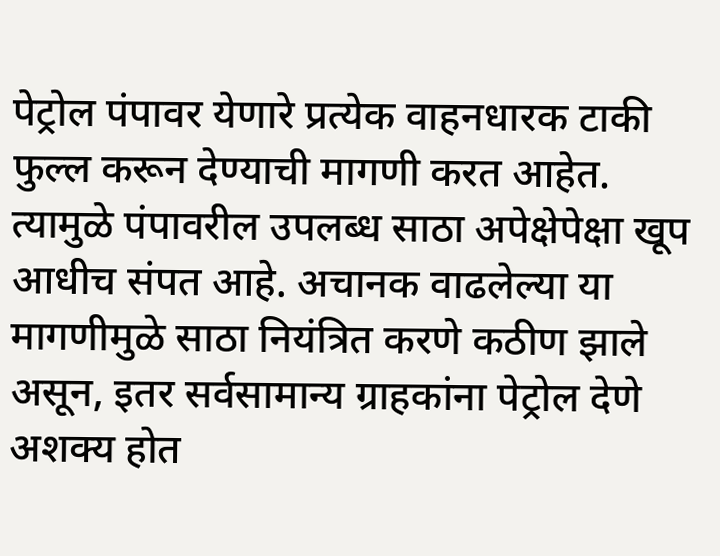पेट्रोल पंपावर येणारे प्रत्येक वाहनधारक टाकी फुल्ल करून देण्याची मागणी करत आहेत. त्यामुळे पंपावरील उपलब्ध साठा अपेक्षेपेक्षा खूप आधीच संपत आहे. अचानक वाढलेल्या या मागणीमुळे साठा नियंत्रित करणे कठीण झाले असून, इतर सर्वसामान्य ग्राहकांना पेट्रोल देणे अशक्य होत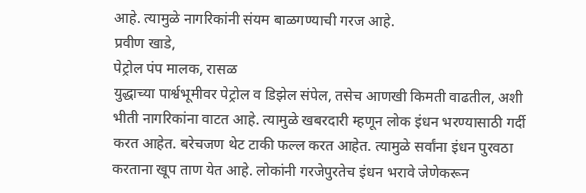आहे. त्यामुळे नागरिकांनी संयम बाळगण्याची गरज आहे.
प्रवीण खाडे,
पेट्रोल पंप मालक, रासळ
युद्धाच्या पार्श्वभूमीवर पेट्रोल व डिझेल संपेल, तसेच आणखी किमती वाढतील, अशी भीती नागरिकांना वाटत आहे. त्यामुळे खबरदारी म्हणून लोक इंधन भरण्यासाठी गर्दी करत आहेत. बरेचजण थेट टाकी फल्ल करत आहेत. त्यामुळे सर्वांना इंधन पुरवठा करताना खूप ताण येत आहे. लोकांनी गरजेपुरतेच इंधन भरावे जेणेकरून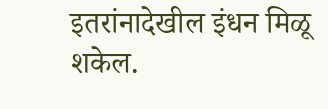इतरांनादेखील इंधन मिळू शकेल.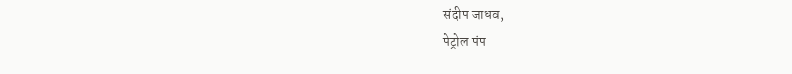संदीप जाधव,
पेट्रोल पंप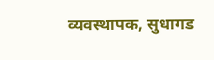व्यवस्थापक, सुधागड